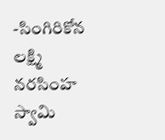-సింగిరికోన లక్ష్మి నరసింహ స్వామి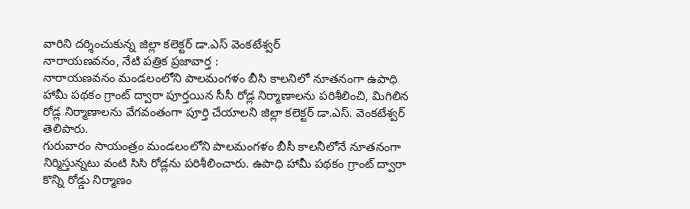వారిని దర్శించుకున్న జిల్లా కలెక్టర్ డా.ఎస్ వెంకటేశ్వర్
నారాయణవనం, నేటి పత్రిక ప్రజావార్త :
నారాయణవనం మండలంలోని పాలమంగళం బీసి కాలనిలో నూతనంగా ఉపాధి హామీ పథకం గ్రాంట్ ద్వారా పూర్తయిన సీసీ రోడ్ల నిర్మాణాలను పరిశీలించి, మిగిలిన రోడ్ల నిర్మాణాలను వేగవంతంగా పూర్తి చేయాలని జిల్లా కలెక్టర్ డా.ఎస్. వెంకటేశ్వర్ తెలిపారు.
గురువారం సాయంత్రం మండలంలోని పాలమంగళం బీసీ కాలనీలోనే నూతనంగా నిర్మిస్తున్నటు వంటి సిసి రోడ్లను పరిశీలించారు. ఉపాధి హామీ పథకం గ్రాంట్ ద్వారా కొన్ని రోడ్డు నిర్మాణం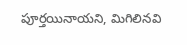పూర్తయినాయని, మిగిలినవి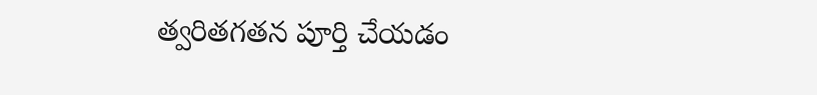త్వరితగతన పూర్తి చేయడం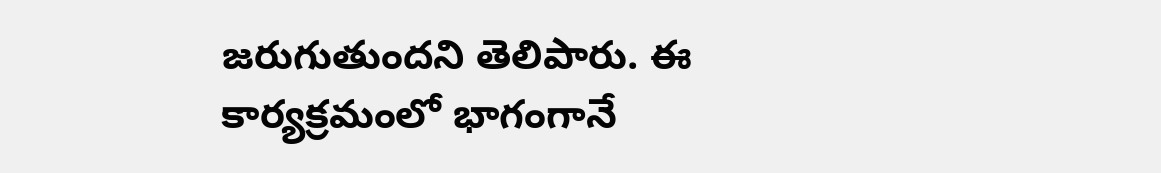జరుగుతుందని తెలిపారు. ఈ కార్యక్రమంలో భాగంగానే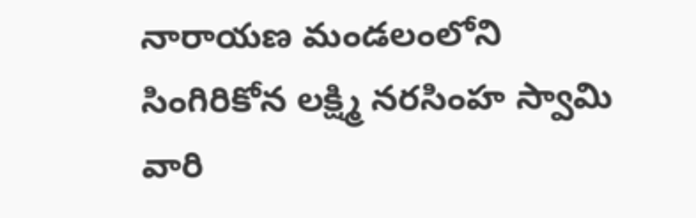నారాయణ మండలంలోని సింగిరికోన లక్ష్మి నరసింహ స్వామి వారి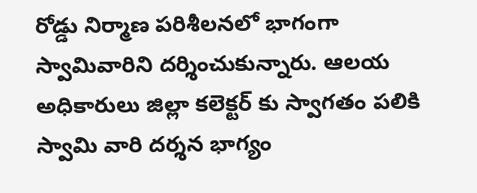రోడ్డు నిర్మాణ పరిశీలనలో భాగంగా స్వామివారిని దర్శించుకున్నారు. ఆలయ అధికారులు జిల్లా కలెక్టర్ కు స్వాగతం పలికి స్వామి వారి దర్శన భాగ్యం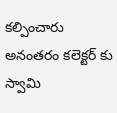కల్పించారు అనంతరం కలెక్టర్ కు స్వామి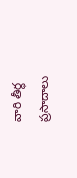వారి తీర్థ ప్రసాదాలు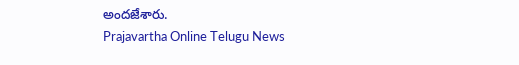అందజేశారు.
Prajavartha Online Telugu News